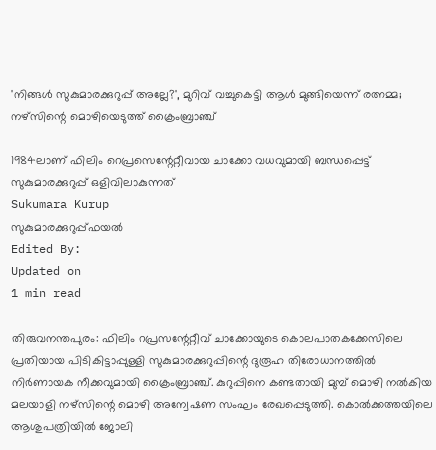'നിങ്ങള്‍ സുകുമാരക്കുറുപ്പ് അല്ലേ?', മുറിവ് വച്ചുകെട്ടി ആള്‍ മുങ്ങിയെന്ന് രത്നമ്മ; നഴ്‌സിന്റെ മൊഴിയെടുത്ത് ക്രൈംബ്രാഞ്ച്

1984ലാണ് ഫിലിം റെപ്രസെന്റേറ്റീവായ ചാക്കോ വധവുമായി ബന്ധപ്പെട്ട് സുകുമാരക്കുറുപ്പ് ഒളിവിലാകുന്നത്
Sukumara Kurup
സുകുമാരക്കുറുപ്പ്ഫയൽ
Edited By:
Updated on
1 min read

തിരുവനന്തപുരം: ഫിലിം റപ്രസന്റേറ്റീവ് ചാക്കോയുടെ കൊലപാതകക്കേസിലെ പ്രതിയായ പിടികിട്ടാപ്പുള്ളി സുകുമാരക്കുറുപ്പിന്റെ ദുരൂഹ തിരോധാനത്തില്‍ നിര്‍ണായക നീക്കവുമായി ക്രൈംബ്രാഞ്ച്. കുറുപ്പിനെ കണ്ടതായി മുമ്പ് മൊഴി നല്‍കിയ മലയാളി നഴ്‌സിന്റെ മൊഴി അന്വേഷണ സംഘം രേഖപ്പെടുത്തി. കൊല്‍ക്കത്തയിലെ ആശുപത്രിയില്‍ ജോലി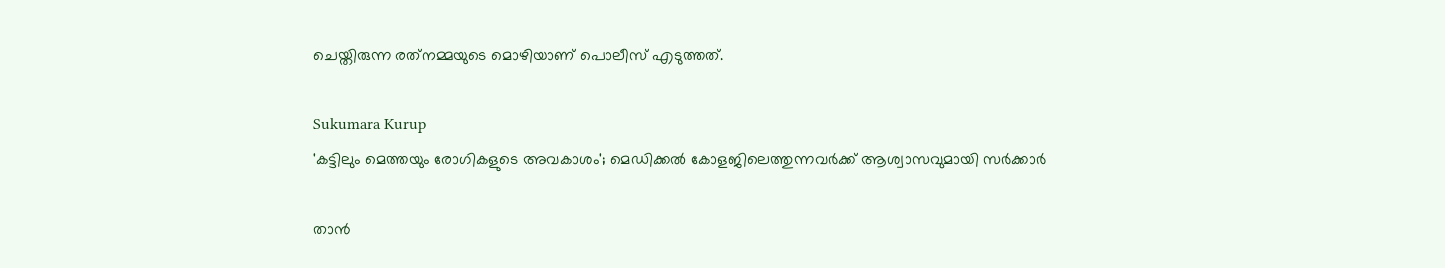ചെയ്തിരുന്ന രത്‌നമ്മയുടെ മൊഴിയാണ് പൊലീസ് എടുത്തത്.

Sukumara Kurup
'കട്ടിലും മെത്തയും രോഗികളുടെ അവകാശം'; മെഡിക്കല്‍ കോളജിലെത്തുന്നവര്‍ക്ക് ആശ്വാസവുമായി സര്‍ക്കാര്‍

താന്‍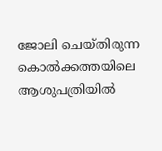ജോലി ചെയ്തിരുന്ന കൊല്‍ക്കത്തയിലെ ആശുപത്രിയില്‍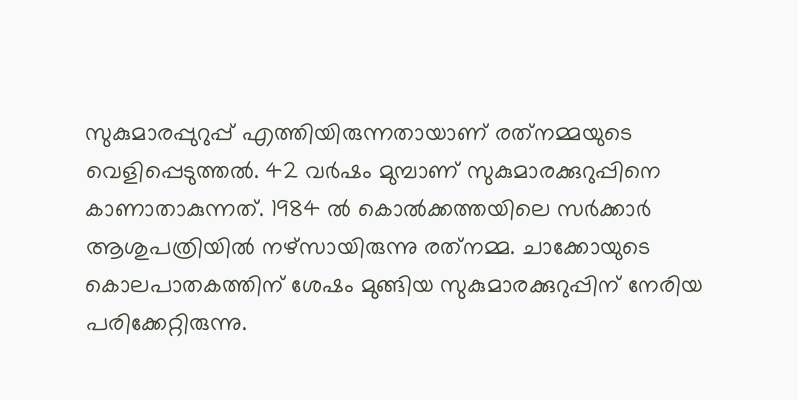സുകുമാരപ്പുറുപ്പ് എത്തിയിരുന്നതായാണ് രത്‌നമ്മയുടെ വെളിപ്പെടുത്തല്‍. 42 വര്‍ഷം മുമ്പാണ് സുകുമാരക്കുറുപ്പിനെ കാണാതാകുന്നത്. 1984 ല്‍ കൊല്‍ക്കത്തയിലെ സര്‍ക്കാര്‍ ആശുപത്രിയില്‍ നഴ്‌സായിരുന്നു രത്‌നമ്മ. ചാക്കോയുടെ കൊലപാതകത്തിന് ശേഷം മുങ്ങിയ സുകുമാരക്കുറുപ്പിന് നേരിയ പരിക്കേറ്റിരുന്നു.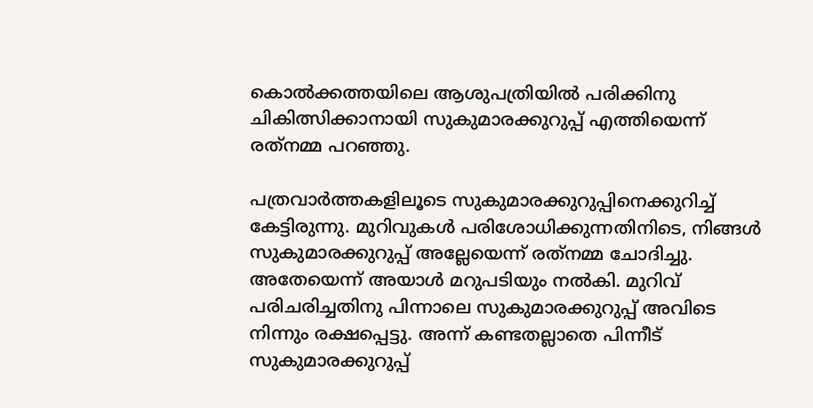കൊല്‍ക്കത്തയിലെ ആശുപത്രിയില്‍ പരിക്കിനു ചികിത്സിക്കാനായി സുകുമാരക്കുറുപ്പ് എത്തിയെന്ന് രത്‌നമ്മ പറഞ്ഞു.

പത്രവാര്‍ത്തകളിലൂടെ സുകുമാരക്കുറുപ്പിനെക്കുറിച്ച് കേട്ടിരുന്നു. മുറിവുകള്‍ പരിശോധിക്കുന്നതിനിടെ, നിങ്ങള്‍ സുകുമാരക്കുറുപ്പ് അല്ലേയെന്ന് രത്‌നമ്മ ചോദിച്ചു. അതേയെന്ന് അയാള്‍ മറുപടിയും നല്‍കി. മുറിവ് പരിചരിച്ചതിനു പിന്നാലെ സുകുമാരക്കുറുപ്പ് അവിടെ നിന്നും രക്ഷപ്പെട്ടു. അന്ന് കണ്ടതല്ലാതെ പിന്നീട് സുകുമാരക്കുറുപ്പ്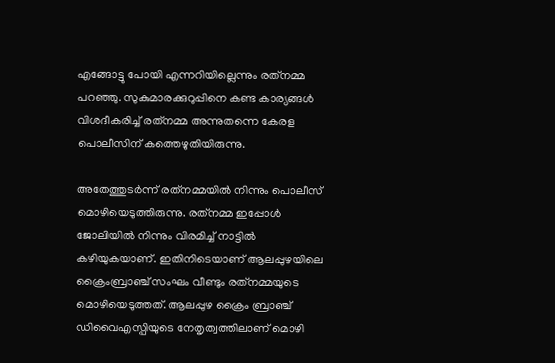എങ്ങോട്ടു പോയി എന്നറിയില്ലെന്നും രത്‌നമ്മ പറഞ്ഞു. സുകുമാരക്കുറുപ്പിനെ കണ്ട കാര്യങ്ങള്‍ വിശദീകരിച്ച് രത്‌നമ്മ അന്നുതന്നെ കേരള പൊലീസിന് കത്തെഴുതിയിരുന്നു.

അതേത്തുടര്‍ന്ന് രത്‌നമ്മയില്‍ നിന്നും പൊലീസ് മൊഴിയെടുത്തിരുന്നു. രത്‌നമ്മ ഇപ്പോള്‍ ജോലിയില്‍ നിന്നും വിരമിച്ച് നാട്ടില്‍ കഴിയുകയാണ്. ഇതിനിടെയാണ് ആലപ്പുഴയിലെ ക്രൈംബ്രാഞ്ച് സംഘം വീണ്ടും രത്‌നമ്മയുടെ മൊഴിയെടുത്തത്. ആലപ്പുഴ ക്രൈം ബ്രാഞ്ച് ഡിവൈഎസ്പിയുടെ നേതൃത്വത്തിലാണ് മൊഴി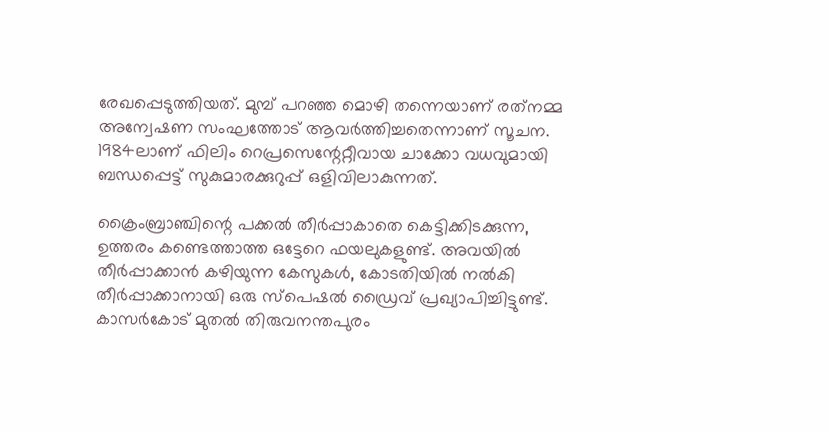രേഖപ്പെടുത്തിയത്. മുമ്പ് പറഞ്ഞ മൊഴി തന്നെയാണ് രത്‌നമ്മ അന്വേഷണ സംഘത്തോട് ആവര്‍ത്തിച്ചതെന്നാണ് സൂചന. 1984ലാണ് ഫിലിം റെപ്രസെന്റേറ്റീവായ ചാക്കോ വധവുമായി ബന്ധപ്പെട്ട് സുകുമാരക്കുറുപ്പ് ഒളിവിലാകുന്നത്.

ക്രൈംബ്രാഞ്ചിന്റെ പക്കല്‍ തീര്‍പ്പാകാതെ കെട്ടിക്കിടക്കുന്ന, ഉത്തരം കണ്ടെത്താത്ത ഒട്ടേറെ ഫയലുകളുണ്ട്. അവയില്‍ തീര്‍പ്പാക്കാന്‍ കഴിയുന്ന കേസുകള്‍, കോടതിയില്‍ നല്‍കി തീര്‍പ്പാക്കാനായി ഒരു സ്‌പെഷല്‍ ഡ്രൈവ് പ്രഖ്യാപിച്ചിട്ടുണ്ട്. കാസര്‍കോട് മുതല്‍ തിരുവനന്തപുരം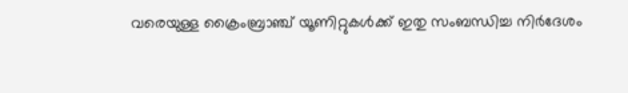വരെയുള്ള ക്രൈംബ്രാഞ്ച് യൂണിറ്റുകള്‍ക്ക് ഇതു സംബന്ധിച്ച നിര്‍ദേശം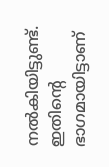നല്‍കിയിട്ടുണ്ട്. ഇതിന്റെ ഭാഗമായിട്ടാണ്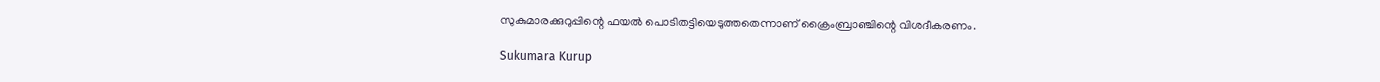സുകുമാരക്കുറുപ്പിന്റെ ഫയല്‍ പൊടിതട്ടിയെടുത്തതെന്നാണ് ക്രൈംബ്രാഞ്ചിന്റെ വിശദീകരണം.

Sukumara Kurup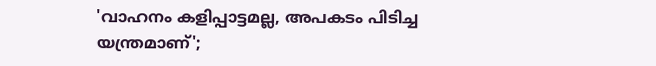'വാഹനം കളിപ്പാട്ടമല്ല, അപകടം പിടിച്ച യന്ത്രമാണ്';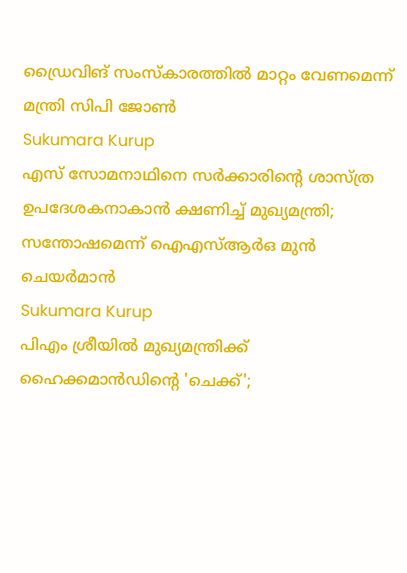ഡ്രൈവിങ് സംസ്‌കാരത്തില്‍ മാറ്റം വേണമെന്ന് മന്ത്രി സിപി ജോണ്‍
Sukumara Kurup
എസ് സോമനാഥിനെ സര്‍ക്കാരിന്റെ ശാസ്ത്ര ഉപദേശകനാകാന്‍ ക്ഷണിച്ച് മുഖ്യമന്ത്രി; സന്തോഷമെന്ന് ഐഎസ്ആര്‍ഒ മുന്‍ ചെയര്‍മാന്‍
Sukumara Kurup
പിഎം ശ്രീയില്‍ മുഖ്യമന്ത്രിക്ക് ഹൈക്കമാന്‍ഡിന്റെ 'ചെക്ക്';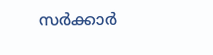സര്‍ക്കാര്‍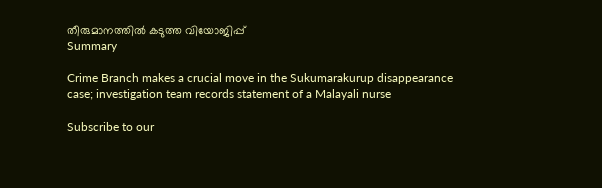തീരുമാനത്തില്‍ കടുത്ത വിയോജിപ്പ്
Summary

Crime Branch makes a crucial move in the Sukumarakurup disappearance case; investigation team records statement of a Malayali nurse

Subscribe to our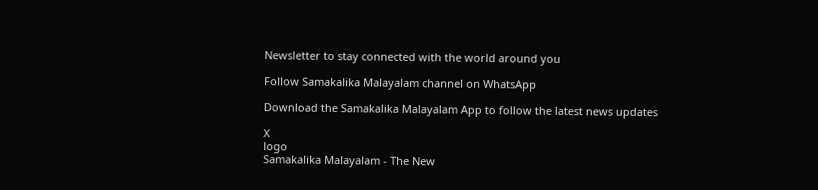Newsletter to stay connected with the world around you

Follow Samakalika Malayalam channel on WhatsApp

Download the Samakalika Malayalam App to follow the latest news updates

X
logo
Samakalika Malayalam - The New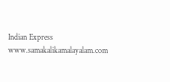Indian Express
www.samakalikamalayalam.com